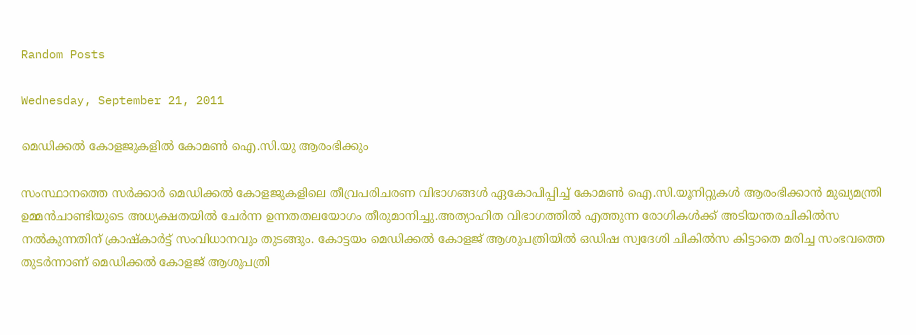Random Posts

Wednesday, September 21, 2011

മെഡിക്കല്‍ കോളജുകളില്‍ കോമണ്‍ ഐ.സി.യു ആരംഭിക്കും

സംസ്ഥാനത്തെ സര്‍ക്കാര്‍ മെഡിക്കല്‍ കോളജുകളിലെ തീവ്രപരിചരണ വിഭാഗങ്ങള്‍ ഏകോപിപ്പിച്ച് കോമണ്‍ ഐ.സി.യൂനിറ്റുകള്‍ ആരംഭിക്കാന്‍ മുഖ്യമന്ത്രി ഉമ്മന്‍ചാണ്ടിയുടെ അധ്യക്ഷതയില്‍ ചേര്‍ന്ന ഉന്നതതലയോഗം തീരുമാനിച്ചു.അത്യാഹിത വിഭാഗത്തില്‍ എത്തുന്ന രോഗികള്‍ക്ക് അടിയന്തരചികില്‍സ നല്‍കുന്നതിന് ക്രാഷ്കാര്‍ട്ട് സംവിധാനവും തുടങ്ങും. കോട്ടയം മെഡിക്കല്‍ കോളജ് ആശുപത്രിയില്‍ ഒഡിഷ സ്വദേശി ചികില്‍സ കിട്ടാതെ മരിച്ച സംഭവത്തെ തുടര്‍ന്നാണ് മെഡിക്കല്‍ കോളജ് ആശുപത്രി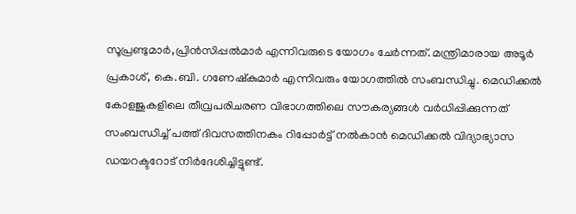സൂപ്രണ്ടുമാര്‍,പ്രിന്‍സിപ്പല്‍മാര്‍ എന്നിവരുടെ യോഗം ചേര്‍ന്നത്. മന്ത്രിമാരായ അടൂര്‍ പ്രകാശ്, കെ.ബി. ഗണേഷ്കുമാര്‍ എന്നിവരും യോഗത്തില്‍ സംബന്ധിച്ചു. മെഡിക്കല്‍ കോളജുകളിലെ തീവ്രപരിചരണ വിഭാഗത്തിലെ സൗകര്യങ്ങള്‍ വര്‍ധിപ്പിക്കുന്നത് സംബന്ധിച്ച് പത്ത് ദിവസത്തിനകം റിപ്പോര്‍ട്ട് നല്‍കാന്‍ മെഡിക്കല്‍ വിദ്യാഭ്യാസ ഡയറക്ടറോട് നിര്‍ദേശിച്ചിട്ടുണ്ട്.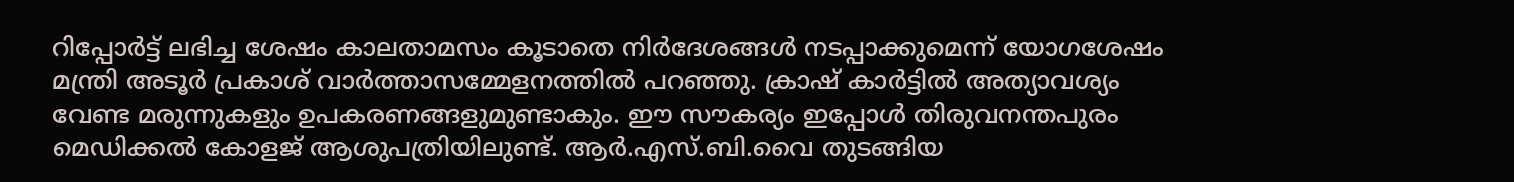റിപ്പോര്‍ട്ട് ലഭിച്ച ശേഷം കാലതാമസം കൂടാതെ നിര്‍ദേശങ്ങള്‍ നടപ്പാക്കുമെന്ന് യോഗശേഷം മന്ത്രി അടൂര്‍ പ്രകാശ് വാര്‍ത്താസമ്മേളനത്തില്‍ പറഞ്ഞു. ക്രാഷ് കാര്‍ട്ടില്‍ അത്യാവശ്യം വേണ്ട മരുന്നുകളും ഉപകരണങ്ങളുമുണ്ടാകും. ഈ സൗകര്യം ഇപ്പോള്‍ തിരുവനന്തപുരം മെഡിക്കല്‍ കോളജ് ആശുപത്രിയിലുണ്ട്. ആര്‍.എസ്.ബി.വൈ തുടങ്ങിയ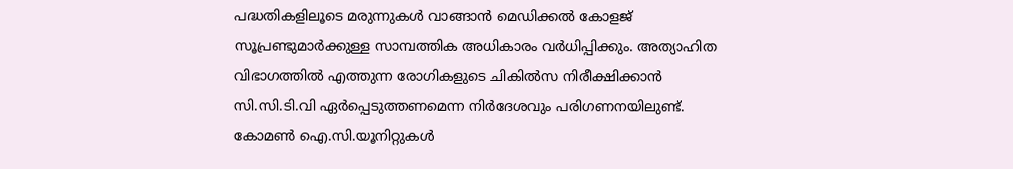പദ്ധതികളിലൂടെ മരുന്നുകള്‍ വാങ്ങാന്‍ മെഡിക്കല്‍ കോളജ് സൂപ്രണ്ടുമാര്‍ക്കുള്ള സാമ്പത്തിക അധികാരം വര്‍ധിപ്പിക്കും. അത്യാഹിത വിഭാഗത്തില്‍ എത്തുന്ന രോഗികളുടെ ചികില്‍സ നിരീക്ഷിക്കാന്‍ സി.സി.ടി.വി ഏര്‍പ്പെടുത്തണമെന്ന നിര്‍ദേശവും പരിഗണനയിലുണ്ട്. കോമണ്‍ ഐ.സി.യൂനിറ്റുകള്‍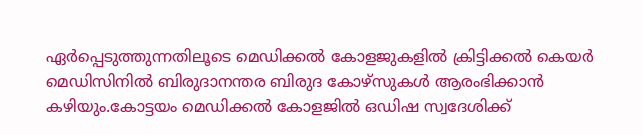ഏര്‍പ്പെടുത്തുന്നതിലൂടെ മെഡിക്കല്‍ കോളജുകളില്‍ ക്രിട്ടിക്കല്‍ കെയര്‍ മെഡിസിനില്‍ ബിരുദാനന്തര ബിരുദ കോഴ്സുകള്‍ ആരംഭിക്കാന്‍ കഴിയും.കോട്ടയം മെഡിക്കല്‍ കോളജില്‍ ഒഡിഷ സ്വദേശിക്ക്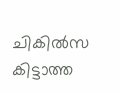ചികില്‍സ കിട്ടാത്ത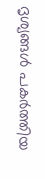ദൃശ്യങ്ങള്‍ പകര്‍ത്തിയ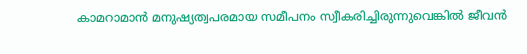കാമറാമാന്‍ മനുഷ്യത്വപരമായ സമീപനം സ്വീകരിച്ചിരുന്നുവെങ്കില്‍ ജീവന്‍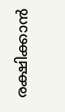രക്ഷിക്കാന്‍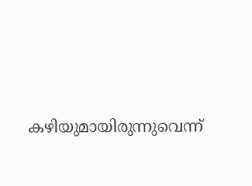കഴിയുമായിരുന്നുവെന്ന്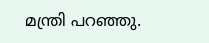മന്ത്രി പറഞ്ഞു.